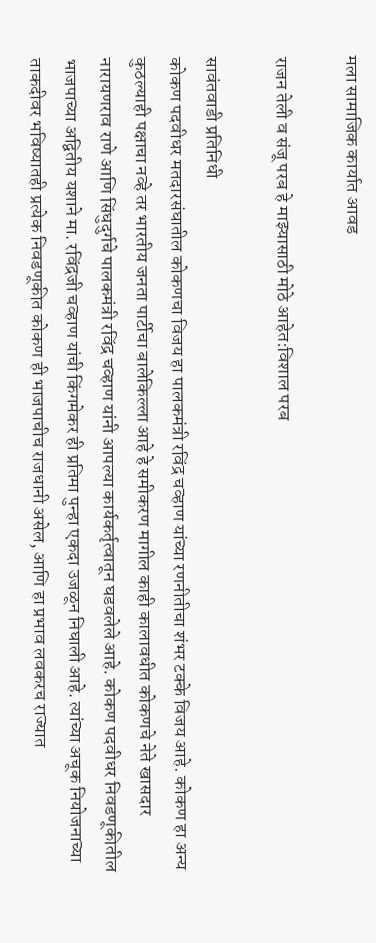मला सामाजिक कार्यात आवड

राजन तेली व संजू परब हे माझ्यासाठी मोठे आहेत:विशाल परब

सावंतवाडी प्रतिनिधी
कोकण पदवीधर मतदारसंघातील कोकणचा विजय हा पालकमंत्री रविंद्र चव्हाण यांच्या रणनीतीचा शंभर टक्के विजय आहे. कोकण हा अन्य कुठल्याही पक्षाचा नव्हे तर भारतीय जनता पार्टीचा बालेकिल्ला आहे हे समीकरण मागील काही कालावधीत कोकणचे नेते खासदार नारायणराव राणे आणि सिंधुदुर्गचे पालकमंत्री रविंद्र चव्हाण यांनी आपल्या कार्यकर्तृत्वातून घडवलेले आहे. कोकण पदवीधर निवडणूकीतील भाजपाच्या अद्वितीय यशाने मा. रविंद्रजी चव्हाण यांची किंगमेकर ही प्रतिमा पुन्हा एकदा उजळून निघाली आहे. त्यांच्या अचूक नियोजनाच्या ताकदीवर भविष्यातही प्रत्येक निवडणूकीत कोकण ही भाजपाचीच राजधानी असेल, आणि हा प्रभाव लवकरच राज्यात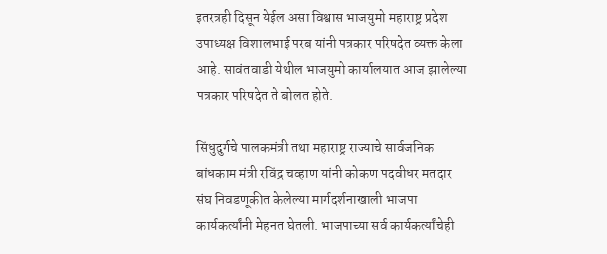इतरत्रही दिसून येईल असा विश्वास भाजयुमो महाराष्ट्र प्रदेश उपाध्यक्ष विशालभाई परब यांनी पत्रकार परिषदेत व्यक्त केला आहे. सावंतवाडी येथील भाजयुमो कार्यालयात आज झालेल्या पत्रकार परिषदेत ते बोलत होते.

सिंधुदुर्गचे पालकमंत्री तथा महाराष्ट्र राज्याचे सार्वजनिक बांधकाम मंत्री रविंद्र चव्हाण यांनी कोकण पदवीधर मतदार संघ निवडणूकीत केलेल्या मार्गदर्शनाखाली भाजपा कार्यकर्त्यांनी मेहनत घेतली. भाजपाच्या सर्व कार्यकर्त्यांचेही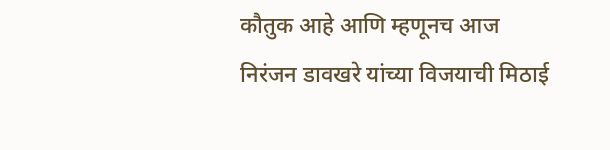कौतुक आहे आणि म्हणूनच आज निरंजन डावखरे यांच्या विजयाची मिठाई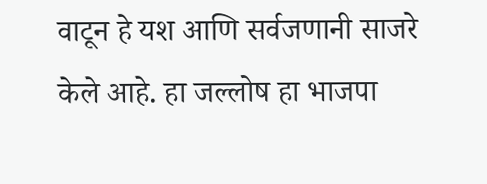वाटून हे यश आणि सर्वजणानी साजरे केले आहे. हा जल्लोष हा भाजपा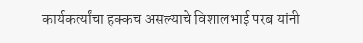कार्यकर्त्यांचा हक्कच असल्याचे विशालभाई परब यांनी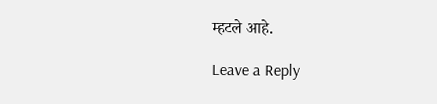म्हटले आहे.

Leave a Reply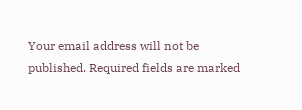Your email address will not be published. Required fields are marked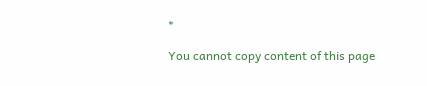*

You cannot copy content of this page